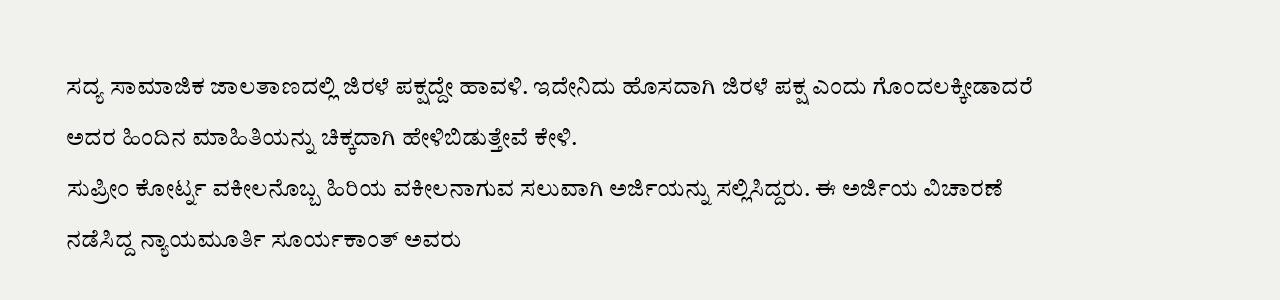ಸದ್ಯ ಸಾಮಾಜಿಕ ಜಾಲತಾಣದಲ್ಲಿ ಜಿರಳೆ ಪಕ್ಷದ್ದೇ ಹಾವಳಿ. ಇದೇನಿದು ಹೊಸದಾಗಿ ಜಿರಳೆ ಪಕ್ಷ ಎಂದು ಗೊಂದಲಕ್ಕೀಡಾದರೆ ಅದರ ಹಿಂದಿನ ಮಾಹಿತಿಯನ್ನು ಚಿಕ್ಕದಾಗಿ ಹೇಳಿಬಿಡುತ್ತೇವೆ ಕೇಳಿ.
ಸುಪ್ರೀಂ ಕೋರ್ಟ್ನ ವಕೀಲನೊಬ್ಬ ಹಿರಿಯ ವಕೀಲನಾಗುವ ಸಲುವಾಗಿ ಅರ್ಜಿಯನ್ನು ಸಲ್ಲಿಸಿದ್ದರು. ಈ ಅರ್ಜಿಯ ವಿಚಾರಣೆ ನಡೆಸಿದ್ದ ನ್ಯಾಯಮೂರ್ತಿ ಸೂರ್ಯಕಾಂತ್ ಅವರು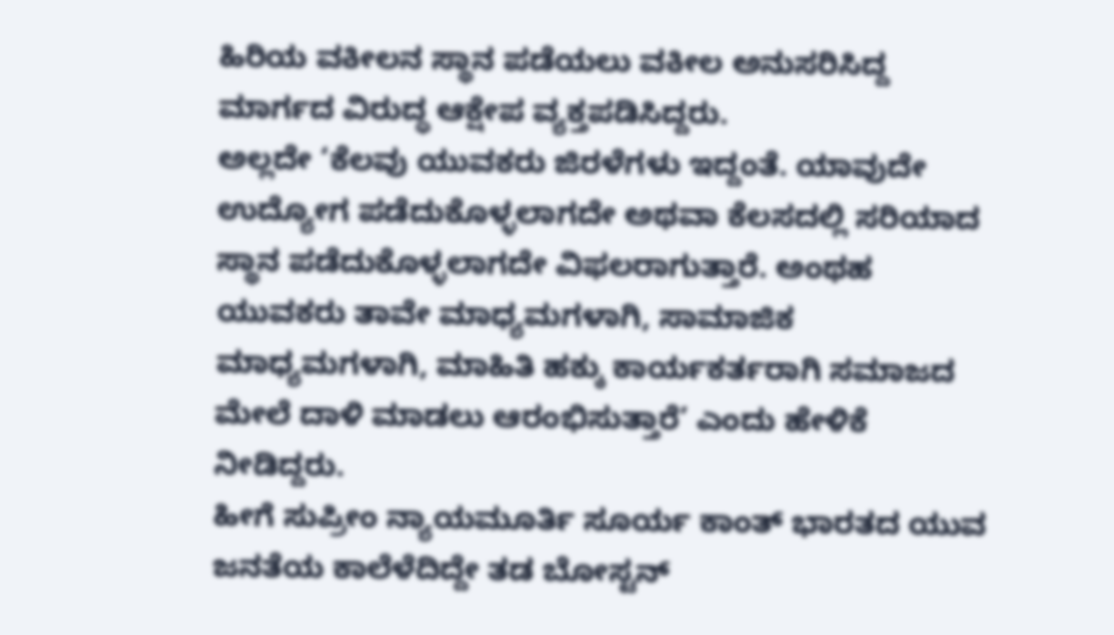ಹಿರಿಯ ವಕೀಲನ ಸ್ಥಾನ ಪಡೆಯಲು ವಕೀಲ ಅನುಸರಿಸಿದ್ದ ಮಾರ್ಗದ ವಿರುದ್ಧ ಆಕ್ಷೇಪ ವ್ಯಕ್ತಪಡಿಸಿದ್ದರು.
ಅಲ್ಲದೇ ‘ಕೆಲವು ಯುವಕರು ಜಿರಳೆಗಳು ಇದ್ದಂತೆ. ಯಾವುದೇ ಉದ್ಯೋಗ ಪಡೆದುಕೊಳ್ಳಲಾಗದೇ ಅಥವಾ ಕೆಲಸದಲ್ಲಿ ಸರಿಯಾದ ಸ್ಥಾನ ಪಡೆದುಕೊಳ್ಳಲಾಗದೇ ವಿಫಲರಾಗುತ್ತಾರೆ. ಅಂಥಹ ಯುವಕರು ತಾವೇ ಮಾಧ್ಯಮಗಳಾಗಿ, ಸಾಮಾಜಿಕ ಮಾಧ್ಯಮಗಳಾಗಿ, ಮಾಹಿತಿ ಹಕ್ಕು ಕಾರ್ಯಕರ್ತರಾಗಿ ಸಮಾಜದ ಮೇಲೆ ದಾಳಿ ಮಾಡಲು ಆರಂಭಿಸುತ್ತಾರೆ’ ಎಂದು ಹೇಳಿಕೆ ನೀಡಿದ್ದರು.
ಹೀಗೆ ಸುಪ್ರೀಂ ನ್ಯಾಯಮೂರ್ತಿ ಸೂರ್ಯ ಕಾಂತ್ ಭಾರತದ ಯುವ ಜನತೆಯ ಕಾಲೆಳೆದಿದ್ದೇ ತಡ ಬೋಸ್ಟನ್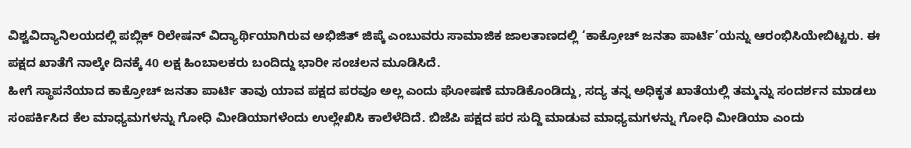ವಿಶ್ವವಿದ್ಯಾನಿಲಯದಲ್ಲಿ ಪಬ್ಲಿಕ್ ರಿಲೇಷನ್ ವಿದ್ಯಾರ್ಥಿಯಾಗಿರುವ ಅಭಿಜಿತ್ ಜಿಪ್ಕೆ ಎಂಬುವರು ಸಾಮಾಜಿಕ ಜಾಲತಾಣದಲ್ಲಿ ‘ಕಾಕ್ರೋಚ್ ಜನತಾ ಪಾರ್ಟಿ’ಯನ್ನು ಆರಂಭಿಸಿಯೇಬಿಟ್ಟರು. ಈ ಪಕ್ಷದ ಖಾತೆಗೆ ನಾಲ್ಕೇ ದಿನಕ್ಕೆ 40 ಲಕ್ಷ ಹಿಂಬಾಲಕರು ಬಂದಿದ್ದು ಭಾರೀ ಸಂಚಲನ ಮೂಡಿಸಿದೆ.
ಹೀಗೆ ಸ್ಥಾಪನೆಯಾದ ಕಾಕ್ರೋಚ್ ಜನತಾ ಪಾರ್ಟಿ ತಾವು ಯಾವ ಪಕ್ಷದ ಪರವೂ ಅಲ್ಲ ಎಂದು ಘೋಷಣೆ ಮಾಡಿಕೊಂಡಿದ್ದು, ಸದ್ಯ ತನ್ನ ಅಧಿಕೃತ ಖಾತೆಯಲ್ಲಿ ತಮ್ಮನ್ನು ಸಂದರ್ಶನ ಮಾಡಲು ಸಂಪರ್ಕಿಸಿದ ಕೆಲ ಮಾಧ್ಯಮಗಳನ್ನು ಗೋಧಿ ಮೀಡಿಯಾಗಳೆಂದು ಉಲ್ಲೇಖಿಸಿ ಕಾಲೆಳೆದಿದೆ. ಬಿಜೆಪಿ ಪಕ್ಷದ ಪರ ಸುದ್ದಿ ಮಾಡುವ ಮಾಧ್ಯಮಗಳನ್ನು ಗೋಧಿ ಮೀಡಿಯಾ ಎಂದು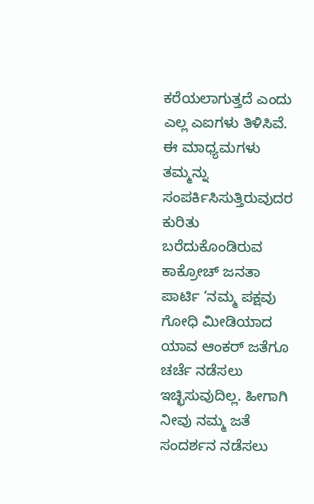ಕರೆಯಲಾಗುತ್ತದೆ ಎಂದು ಎಲ್ಲ ಎಐಗಳು ತಿಳಿಸಿವೆ.
ಈ ಮಾಧ್ಯಮಗಳು ತಮ್ಮನ್ನು ಸಂಪರ್ಕಿಸಿಸುತ್ತಿರುವುದರ ಕುರಿತು ಬರೆದುಕೊಂಡಿರುವ ಕಾಕ್ರೋಚ್ ಜನತಾ ಪಾರ್ಟಿ ‘ನಮ್ಮ ಪಕ್ಷವು ಗೋಧಿ ಮೀಡಿಯಾದ ಯಾವ ಆಂಕರ್ ಜತೆಗೂ ಚರ್ಚೆ ನಡೆಸಲು ಇಚ್ಛಿಸುವುದಿಲ್ಲ. ಹೀಗಾಗಿ ನೀವು ನಮ್ಮ ಜತೆ ಸಂದರ್ಶನ ನಡೆಸಲು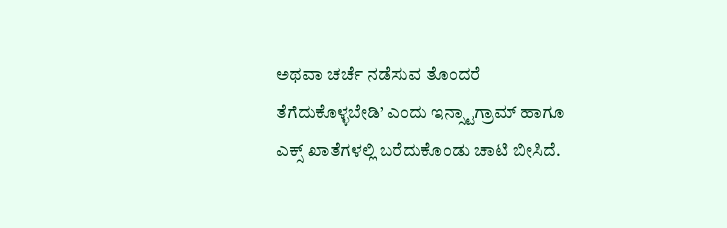ಅಥವಾ ಚರ್ಚೆ ನಡೆಸುವ ತೊಂದರೆ ತೆಗೆದುಕೊಳ್ಳಬೇಡಿ’ ಎಂದು ಇನ್ಸ್ಟಾಗ್ರಾಮ್ ಹಾಗೂ ಎಕ್ಸ್ ಖಾತೆಗಳಲ್ಲಿ ಬರೆದುಕೊಂಡು ಚಾಟಿ ಬೀಸಿದೆ.